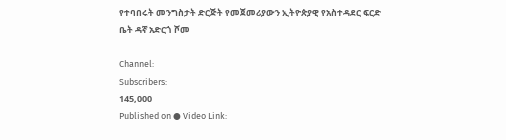የተባበሩት መንግስታት ድርጅት የመጀመሪያውን ኢትዮጵያዊ የአስተዳደር ፍርድ ቤት ዳኛ አድርጎ ሾመ

Channel:
Subscribers:
145,000
Published on ● Video Link: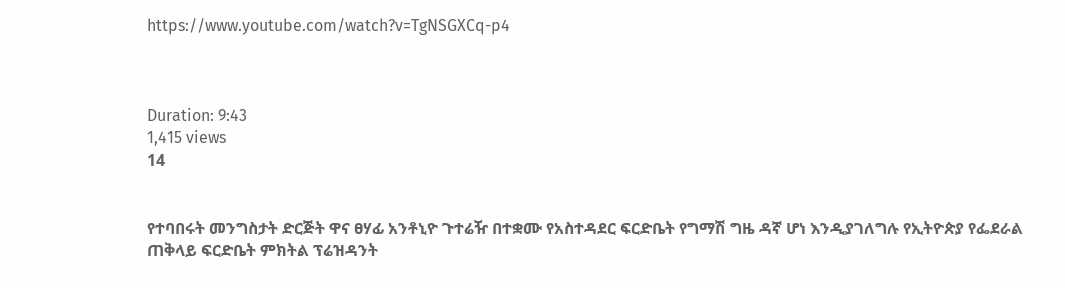https://www.youtube.com/watch?v=TgNSGXCq-p4



Duration: 9:43
1,415 views
14


የተባበሩት መንግስታት ድርጅት ዋና ፀሃፊ አንቶኒዮ ጉተሬዥ በተቋሙ የአስተዳደር ፍርድቤት የግማሽ ግዜ ዳኛ ሆነ እንዲያገለግሉ የኢትዮጵያ የፌደራል ጠቅላይ ፍርድቤት ምክትል ፕሬዝዳንት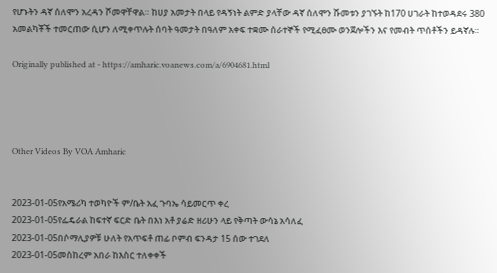የሆኑትን ዳኛ ሰለሞን አረዳን ሾመዋቸዋል። ከሀያ አመታት በላይ የዳኝነት ልምድ ያላቸው ዳኛ ሰለሞን ሹመቱን ያገኙት ከ170 ሀገራት ከተወዳደሩ 380 አመልካቾች ተመርጠው ሲሆን ለሚቀጥሉት ሰባት ዓመታት በዓለም አቀፍ ተቋሙ ሰራተኞች የሚፈፀሙ ወንጀሎችን እና የመብት ጥሰቶችን ይዳኛሉ።

Originally published at - https://amharic.voanews.com/a/6904681.html




Other Videos By VOA Amharic


2023-01-05የአሜሪካ ተወካዮች ም/ቤት አፈ ጉባኤ ሳይመርጥ ቀረ
2023-01-05የፌዴራል ከፍተኛ ፍርድ ቤት በእነ አቶ ያሬድ ዘሪሁን ላይ የቅጣት ውሳኔ አሳለፈ
2023-01-05በሶማሊያዎቹ ሁለት የአጥፍቶ ጠፊ ቦምብ ፍንዳታ 15 ሰው ተገደለ
2023-01-05መስከረም አበራ ከእስር ተለቀቀች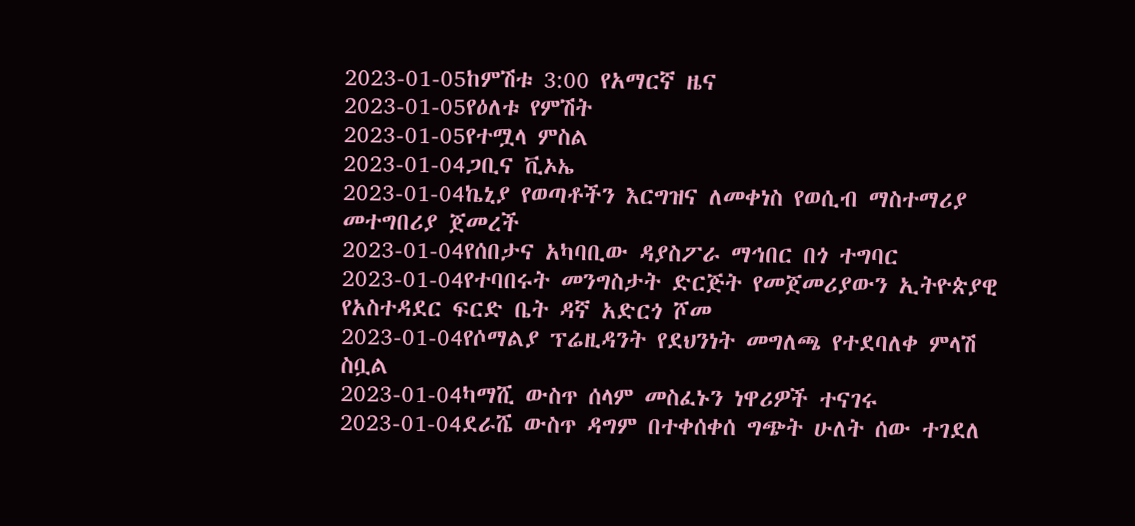2023-01-05ከምሽቱ 3:00 የአማርኛ ዜና
2023-01-05የዕለቱ የምሽት
2023-01-05የተሟላ ምስል
2023-01-04ጋቢና ቪኦኤ
2023-01-04ኬኒያ የወጣቶችን እርግዝና ለመቀነስ የወሲብ ማስተማሪያ መተግበሪያ ጀመረች
2023-01-04የሰበታና አካባቢው ዳያስፖራ ማኅበር በጎ ተግባር
2023-01-04የተባበሩት መንግስታት ድርጅት የመጀመሪያውን ኢትዮጵያዊ የአስተዳደር ፍርድ ቤት ዳኛ አድርጎ ሾመ
2023-01-04የሶማልያ ፕሬዚዳንት የደህንነት መግለጫ የተደባለቀ ምላሽ ስቧል
2023-01-04ካማሺ ውስጥ ሰላም መስፈኑን ነዋሪዎች ተናገሩ
2023-01-04ደራሼ ውስጥ ዳግም በተቀሰቀሰ ግጭት ሁለት ሰው ተገደለ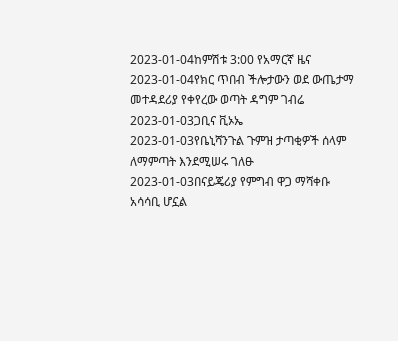2023-01-04ከምሽቱ 3:00 የአማርኛ ዜና
2023-01-04የክር ጥበብ ችሎታውን ወደ ውጤታማ መተዳደሪያ የቀየረው ወጣት ዳግም ገብሬ
2023-01-03ጋቢና ቪኦኤ
2023-01-03የቤኒሻንጉል ጉምዝ ታጣቂዎች ሰላም ለማምጣት እንደሚሠሩ ገለፁ
2023-01-03በናይጄሪያ የምግብ ዋጋ ማሻቀቡ አሳሳቢ ሆኗል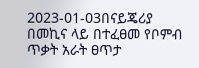2023-01-03በናይጄሪያ በመኪና ላይ በተፈፀመ የቦምብ ጥቃት አራት ፀጥታ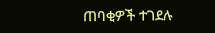ጠባቂዎች ተገደሉ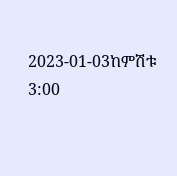2023-01-03ከምሽቱ 3:00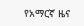የአማርኛ ዜና